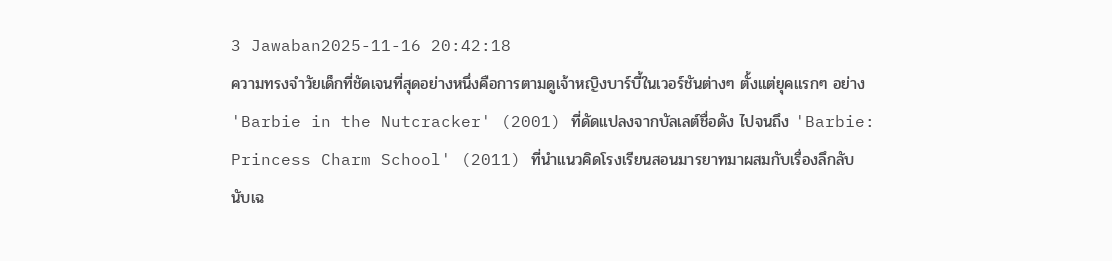3 Jawaban2025-11-16 20:42:18
ความทรงจำวัยเด็กที่ชัดเจนที่สุดอย่างหนึ่งคือการตามดูเจ้าหญิงบาร์บี้ในเวอร์ชันต่างๆ ตั้งแต่ยุคแรกๆ อย่าง 'Barbie in the Nutcracker' (2001) ที่ดัดแปลงจากบัลเลต์ชื่อดัง ไปจนถึง 'Barbie: Princess Charm School' (2011) ที่นำแนวคิดโรงเรียนสอนมารยาทมาผสมกับเรื่องลึกลับ
นับเฉ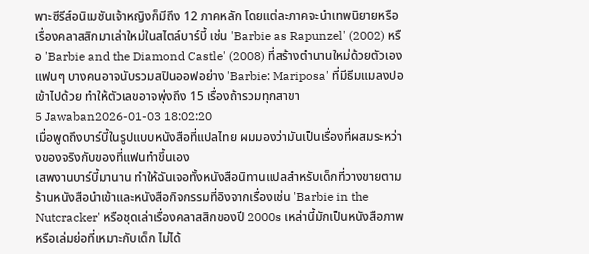พาะซีรีส์อนิเมชันเจ้าหญิงก็มีถึง 12 ภาคหลัก โดยแต่ละภาคจะนำเทพนิยายหรือเรื่องคลาสสิกมาเล่าใหม่ในสไตล์บาร์บี้ เช่น 'Barbie as Rapunzel' (2002) หรือ 'Barbie and the Diamond Castle' (2008) ที่สร้างตำนานใหม่ด้วยตัวเอง แฟนๆ บางคนอาจนับรวมสปินออฟอย่าง 'Barbie: Mariposa' ที่มีธีมแมลงปอเข้าไปด้วย ทำให้ตัวเลขอาจพุ่งถึง 15 เรื่องถ้ารวมทุกสาขา
5 Jawaban2026-01-03 18:02:20
เมื่อพูดถึงบาร์บี้ในรูปแบบหนังสือที่แปลไทย ผมมองว่ามันเป็นเรื่องที่ผสมระหว่างของจริงกับของที่แฟนทำขึ้นเอง
เสพงานบาร์บี้มานาน ทำให้ฉันเจอทั้งหนังสือนิทานแปลสำหรับเด็กที่วางขายตามร้านหนังสือนำเข้าและหนังสือกิจกรรมที่อิงจากเรื่องเช่น 'Barbie in the Nutcracker' หรือชุดเล่าเรื่องคลาสสิกของปี 2000s เหล่านี้มักเป็นหนังสือภาพหรือเล่มย่อที่เหมาะกับเด็ก ไม่ได้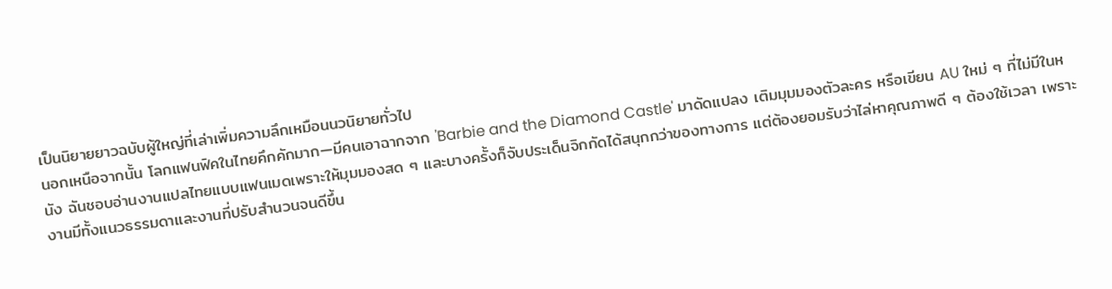เป็นนิยายยาวฉบับผู้ใหญ่ที่เล่าเพิ่มความลึกเหมือนนวนิยายทั่วไป
นอกเหนือจากนั้น โลกแฟนฟิคในไทยคึกคักมาก—มีคนเอาฉากจาก 'Barbie and the Diamond Castle' มาดัดแปลง เติมมุมมองตัวละคร หรือเขียน AU ใหม่ ๆ ที่ไม่มีในหนัง ฉันชอบอ่านงานแปลไทยแบบแฟนเมดเพราะให้มุมมองสด ๆ และบางครั้งก็จับประเด็นจิกกัดได้สนุกกว่าของทางการ แต่ต้องยอมรับว่าไล่หาคุณภาพดี ๆ ต้องใช้เวลา เพราะงานมีทั้งแนวธรรมดาและงานที่ปรับสำนวนจนดีขึ้น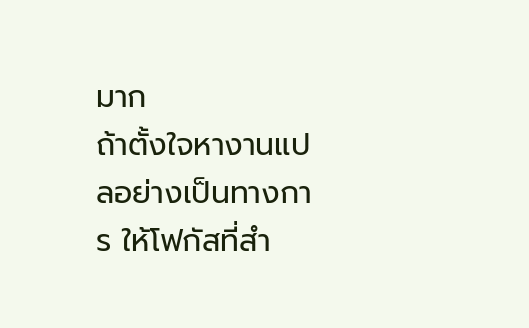มาก
ถ้าตั้งใจหางานแปลอย่างเป็นทางการ ให้โฟกัสที่สำ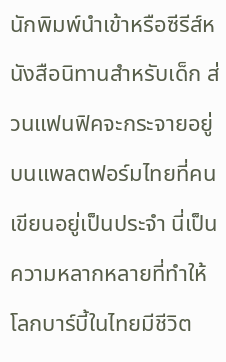นักพิมพ์นำเข้าหรือซีรีส์หนังสือนิทานสำหรับเด็ก ส่วนแฟนฟิคจะกระจายอยู่บนแพลตฟอร์มไทยที่คนเขียนอยู่เป็นประจำ นี่เป็นความหลากหลายที่ทำให้โลกบาร์บี้ในไทยมีชีวิต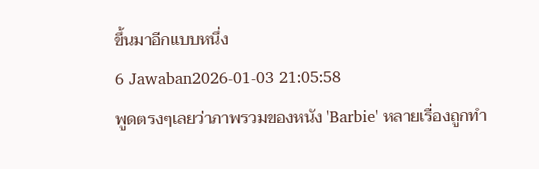ขึ้นมาอีกแบบหนึ่ง
6 Jawaban2026-01-03 21:05:58
พูดตรงๆเลยว่าภาพรวมของหนัง 'Barbie' หลายเรื่องถูกทำ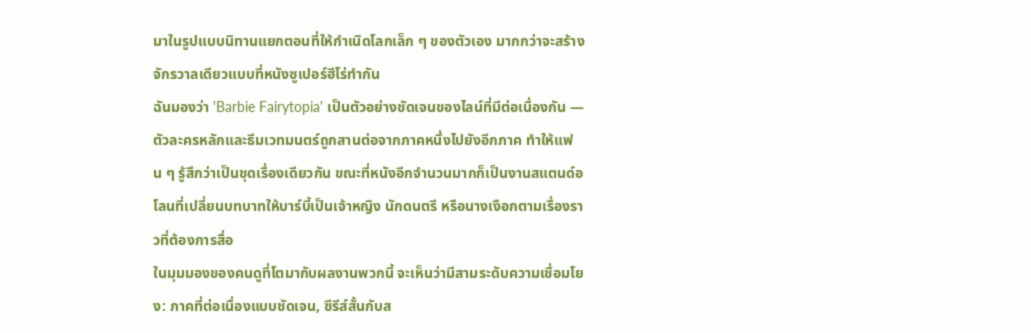มาในรูปแบบนิทานแยกตอนที่ให้กำเนิดโลกเล็ก ๆ ของตัวเอง มากกว่าจะสร้างจักรวาลเดียวแบบที่หนังซูเปอร์ฮีโร่ทำกัน
ฉันมองว่า 'Barbie Fairytopia' เป็นตัวอย่างชัดเจนของไลน์ที่มีต่อเนื่องกัน — ตัวละครหลักและธีมเวทมนตร์ถูกสานต่อจากภาคหนึ่งไปยังอีกภาค ทำให้แฟน ๆ รู้สึกว่าเป็นชุดเรื่องเดียวกัน ขณะที่หนังอีกจำนวนมากก็เป็นงานสแตนด์อโลนที่เปลี่ยนบทบาทให้บาร์บี้เป็นเจ้าหญิง นักดนตรี หรือนางเงือกตามเรื่องราวที่ต้องการสื่อ
ในมุมมองของคนดูที่โตมากับผลงานพวกนี้ จะเห็นว่ามีสามระดับความเชื่อมโยง: ภาคที่ต่อเนื่องแบบชัดเจน, ซีรีส์สั้นกับส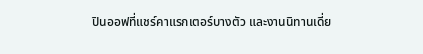ปินออฟที่แชร์คาแรกเตอร์บางตัว และงานนิทานเดี่ย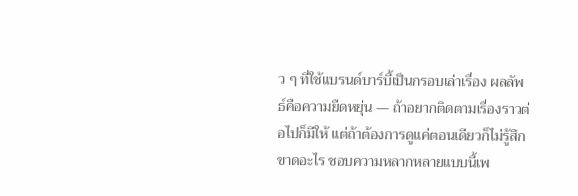ว ๆ ที่ใช้แบรนด์บาร์บี้เป็นกรอบเล่าเรื่อง ผลลัพธ์คือความยืดหยุ่น — ถ้าอยากติดตามเรื่องราวต่อไปก็มีให้ แต่ถ้าต้องการดูแค่ตอนเดียวก็ไม่รู้สึกขาดอะไร ชอบความหลากหลายแบบนี้เพ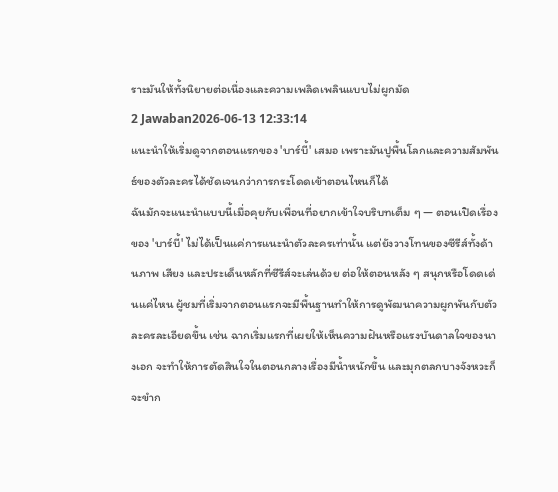ราะมันให้ทั้งนิยายต่อเนื่องและความเพลิดเพลินแบบไม่ผูกมัด
2 Jawaban2026-06-13 12:33:14
แนะนำให้เริ่มดูจากตอนแรกของ 'บาร์บี้' เสมอ เพราะมันปูพื้นโลกและความสัมพันธ์ของตัวละครได้ชัดเจนกว่าการกระโดดเข้าตอนไหนก็ได้
ฉันมักจะแนะนำแบบนี้เมื่อคุยกับเพื่อนที่อยากเข้าใจบริบทเต็ม ๆ — ตอนเปิดเรื่องของ 'บาร์บี้' ไม่ได้เป็นแค่การแนะนำตัวละครเท่านั้น แต่ยังวางโทนของซีรีส์ทั้งด้านภาพ เสียง และประเด็นหลักที่ซีรีส์จะเล่นด้วย ต่อให้ตอนหลัง ๆ สนุกหรือโดดเด่นแค่ไหน ผู้ชมที่เริ่มจากตอนแรกจะมีพื้นฐานทำให้การดูพัฒนาความผูกพันกับตัวละครละเอียดขึ้น เช่น ฉากเริ่มแรกที่เผยให้เห็นความฝันหรือแรงบันดาลใจของนางเอก จะทำให้การตัดสินใจในตอนกลางเรื่องมีน้ำหนักขึ้น และมุกตลกบางจังหวะก็จะขำก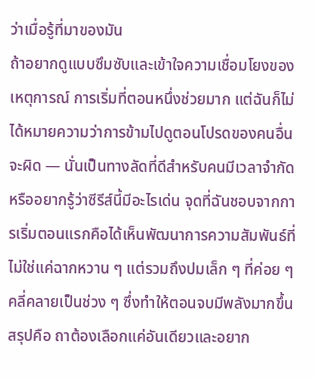ว่าเมื่อรู้ที่มาของมัน
ถ้าอยากดูแบบซึมซับและเข้าใจความเชื่อมโยงของเหตุการณ์ การเริ่มที่ตอนหนึ่งช่วยมาก แต่ฉันก็ไม่ได้หมายความว่าการข้ามไปดูตอนโปรดของคนอื่นจะผิด — นั่นเป็นทางลัดที่ดีสำหรับคนมีเวลาจำกัดหรืออยากรู้ว่าซีรีส์นี้มีอะไรเด่น จุดที่ฉันชอบจากการเริ่มตอนแรกคือได้เห็นพัฒนาการความสัมพันธ์ที่ไม่ใช่แค่ฉากหวาน ๆ แต่รวมถึงปมเล็ก ๆ ที่ค่อย ๆ คลี่คลายเป็นช่วง ๆ ซึ่งทำให้ตอนจบมีพลังมากขึ้น สรุปคือ ถาต้องเลือกแค่อันเดียวและอยาก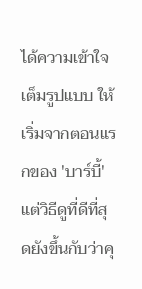ได้ความเข้าใจเต็มรูปแบบ ให้เริ่มจากตอนแรกของ 'บาร์บี้' แต่วิธีดูที่ดีที่สุดยังขึ้นกับว่าคุ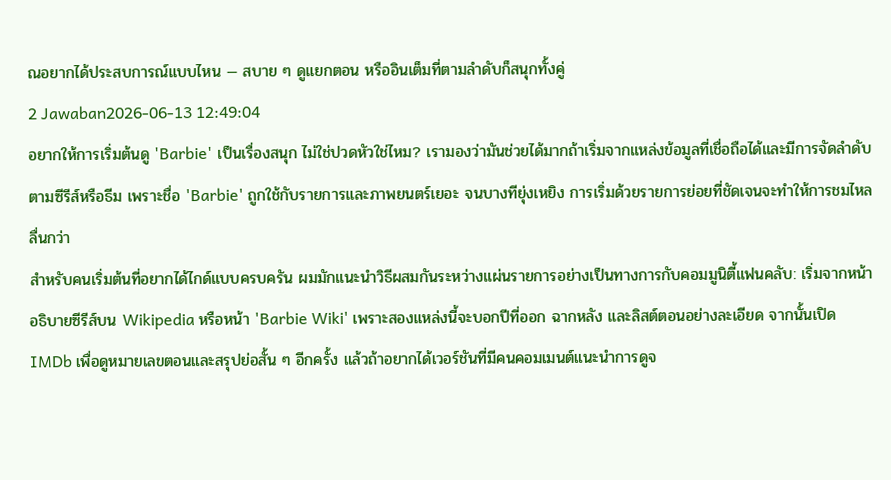ณอยากได้ประสบการณ์แบบไหน — สบาย ๆ ดูแยกตอน หรืออินเต็มที่ตามลำดับก็สนุกทั้งคู่
2 Jawaban2026-06-13 12:49:04
อยากให้การเริ่มต้นดู 'Barbie' เป็นเรื่องสนุก ไม่ใช่ปวดหัวใช่ไหม? เรามองว่ามันช่วยได้มากถ้าเริ่มจากแหล่งข้อมูลที่เชื่อถือได้และมีการจัดลำดับตามซีรีส์หรือธีม เพราะชื่อ 'Barbie' ถูกใช้กับรายการและภาพยนตร์เยอะ จนบางทียุ่งเหยิง การเริ่มด้วยรายการย่อยที่ชัดเจนจะทำให้การชมไหลลื่นกว่า
สำหรับคนเริ่มต้นที่อยากได้ไกด์แบบครบครัน ผมมักแนะนำวิธีผสมกันระหว่างแผ่นรายการอย่างเป็นทางการกับคอมมูนิตี้แฟนคลับ: เริ่มจากหน้าอธิบายซีรีส์บน Wikipedia หรือหน้า 'Barbie Wiki' เพราะสองแหล่งนี้จะบอกปีที่ออก ฉากหลัง และลิสต์ตอนอย่างละเอียด จากนั้นเปิด IMDb เพื่อดูหมายเลขตอนและสรุปย่อสั้น ๆ อีกครั้ง แล้วถ้าอยากได้เวอร์ชันที่มีคนคอมเมนต์แนะนำการดูจ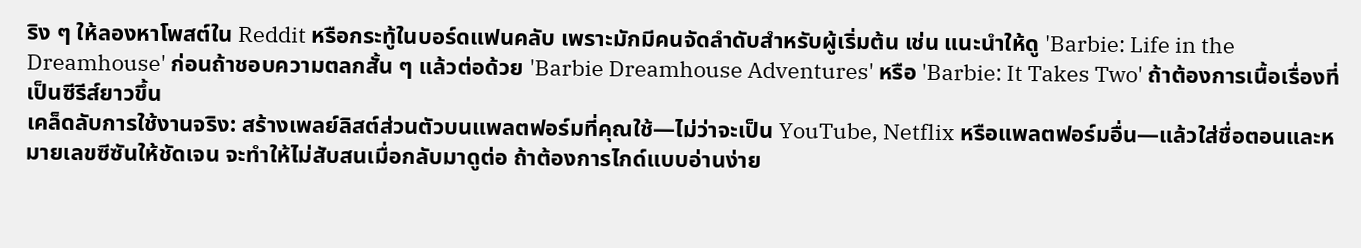ริง ๆ ให้ลองหาโพสต์ใน Reddit หรือกระทู้ในบอร์ดแฟนคลับ เพราะมักมีคนจัดลำดับสำหรับผู้เริ่มต้น เช่น แนะนำให้ดู 'Barbie: Life in the Dreamhouse' ก่อนถ้าชอบความตลกสั้น ๆ แล้วต่อด้วย 'Barbie Dreamhouse Adventures' หรือ 'Barbie: It Takes Two' ถ้าต้องการเนื้อเรื่องที่เป็นซีรีส์ยาวขึ้น
เคล็ดลับการใช้งานจริง: สร้างเพลย์ลิสต์ส่วนตัวบนแพลตฟอร์มที่คุณใช้—ไม่ว่าจะเป็น YouTube, Netflix หรือแพลตฟอร์มอื่น—แล้วใส่ชื่อตอนและหมายเลขซีซันให้ชัดเจน จะทำให้ไม่สับสนเมื่อกลับมาดูต่อ ถ้าต้องการไกด์แบบอ่านง่าย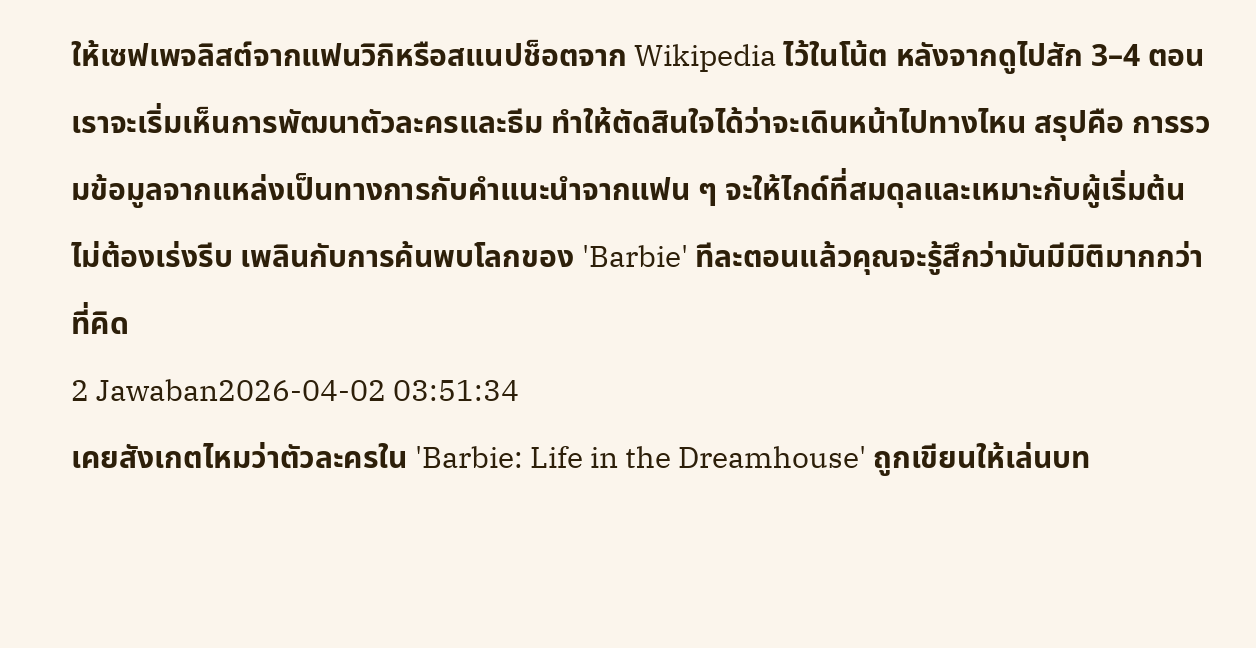ให้เซฟเพจลิสต์จากแฟนวิกิหรือสแนปช็อตจาก Wikipedia ไว้ในโน้ต หลังจากดูไปสัก 3–4 ตอน เราจะเริ่มเห็นการพัฒนาตัวละครและธีม ทำให้ตัดสินใจได้ว่าจะเดินหน้าไปทางไหน สรุปคือ การรวมข้อมูลจากแหล่งเป็นทางการกับคำแนะนำจากแฟน ๆ จะให้ไกด์ที่สมดุลและเหมาะกับผู้เริ่มต้น ไม่ต้องเร่งรีบ เพลินกับการค้นพบโลกของ 'Barbie' ทีละตอนแล้วคุณจะรู้สึกว่ามันมีมิติมากกว่าที่คิด
2 Jawaban2026-04-02 03:51:34
เคยสังเกตไหมว่าตัวละครใน 'Barbie: Life in the Dreamhouse' ถูกเขียนให้เล่นบท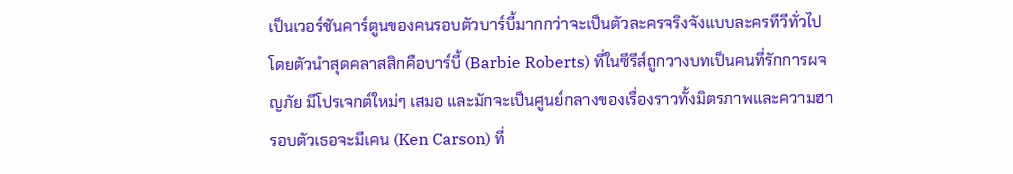เป็นเวอร์ชันคาร์ตูนของคนรอบตัวบาร์บี้มากกว่าจะเป็นตัวละครจริงจังแบบละครทีวีทั่วไป โดยตัวนำสุดคลาสสิกคือบาร์บี้ (Barbie Roberts) ที่ในซีรีส์ถูกวางบทเป็นคนที่รักการผจญภัย มีโปรเจกต์ใหม่ๆ เสมอ และมักจะเป็นศูนย์กลางของเรื่องราวทั้งมิตรภาพและความฮา รอบตัวเธอจะมีเคน (Ken Carson) ที่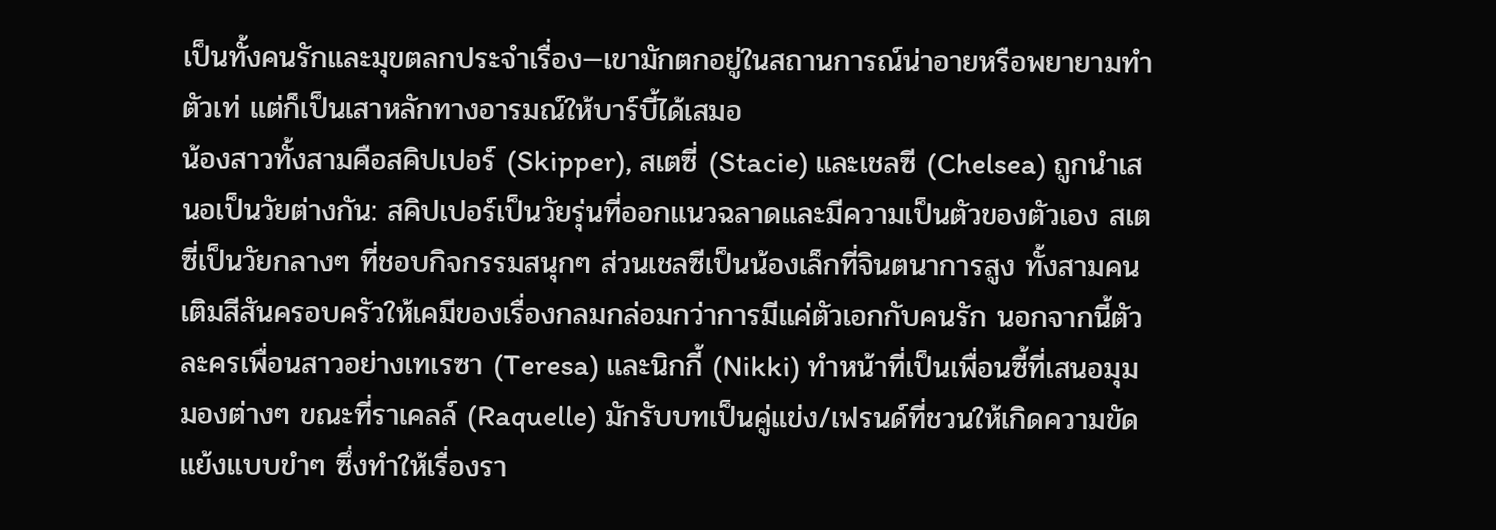เป็นทั้งคนรักและมุขตลกประจำเรื่อง—เขามักตกอยู่ในสถานการณ์น่าอายหรือพยายามทำตัวเท่ แต่ก็เป็นเสาหลักทางอารมณ์ให้บาร์บี้ได้เสมอ
น้องสาวทั้งสามคือสคิปเปอร์ (Skipper), สเตซี่ (Stacie) และเชลซี (Chelsea) ถูกนำเสนอเป็นวัยต่างกัน: สคิปเปอร์เป็นวัยรุ่นที่ออกแนวฉลาดและมีความเป็นตัวของตัวเอง สเตซี่เป็นวัยกลางๆ ที่ชอบกิจกรรมสนุกๆ ส่วนเชลซีเป็นน้องเล็กที่จินตนาการสูง ทั้งสามคนเติมสีสันครอบครัวให้เคมีของเรื่องกลมกล่อมกว่าการมีแค่ตัวเอกกับคนรัก นอกจากนี้ตัวละครเพื่อนสาวอย่างเทเรซา (Teresa) และนิกกี้ (Nikki) ทำหน้าที่เป็นเพื่อนซี้ที่เสนอมุมมองต่างๆ ขณะที่ราเคลล์ (Raquelle) มักรับบทเป็นคู่แข่ง/เฟรนด์ที่ชวนให้เกิดความขัดแย้งแบบขำๆ ซึ่งทำให้เรื่องรา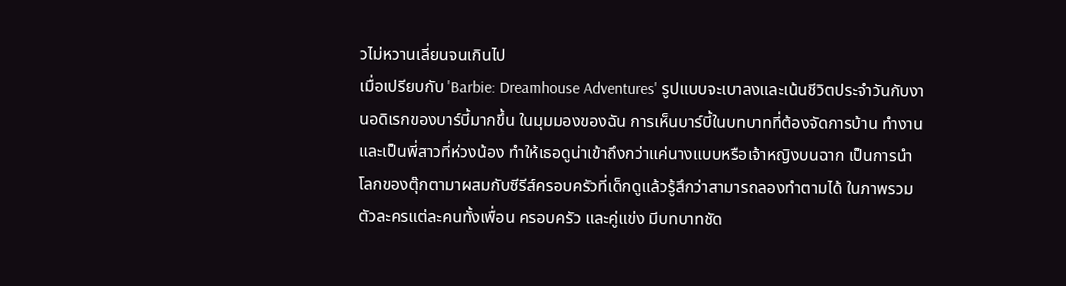วไม่หวานเลี่ยนจนเกินไป
เมื่อเปรียบกับ 'Barbie: Dreamhouse Adventures' รูปแบบจะเบาลงและเน้นชีวิตประจำวันกับงานอดิเรกของบาร์บี้มากขึ้น ในมุมมองของฉัน การเห็นบาร์บี้ในบทบาทที่ต้องจัดการบ้าน ทำงาน และเป็นพี่สาวที่ห่วงน้อง ทำให้เธอดูน่าเข้าถึงกว่าแค่นางแบบหรือเจ้าหญิงบนฉาก เป็นการนำโลกของตุ๊กตามาผสมกับซีรีส์ครอบครัวที่เด็กดูแล้วรู้สึกว่าสามารถลองทำตามได้ ในภาพรวม ตัวละครแต่ละคนทั้งเพื่อน ครอบครัว และคู่แข่ง มีบทบาทชัด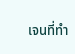เจนที่ทำ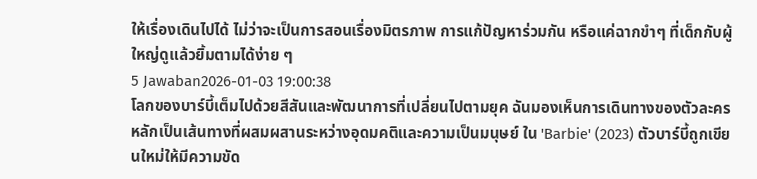ให้เรื่องเดินไปได้ ไม่ว่าจะเป็นการสอนเรื่องมิตรภาพ การแก้ปัญหาร่วมกัน หรือแค่ฉากขำๆ ที่เด็กกับผู้ใหญ่ดูแล้วยิ้มตามได้ง่าย ๆ
5 Jawaban2026-01-03 19:00:38
โลกของบาร์บี้เต็มไปด้วยสีสันและพัฒนาการที่เปลี่ยนไปตามยุค ฉันมองเห็นการเดินทางของตัวละครหลักเป็นเส้นทางที่ผสมผสานระหว่างอุดมคติและความเป็นมนุษย์ ใน 'Barbie' (2023) ตัวบาร์บี้ถูกเขียนใหม่ให้มีความขัด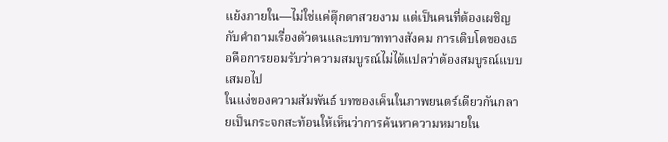แย้งภายใน—ไม่ใช่แค่ตุ๊กตาสวยงาม แต่เป็นคนที่ต้องเผชิญกับคำถามเรื่องตัวตนและบทบาททางสังคม การเติบโตของเธอคือการยอมรับว่าความสมบูรณ์ไม่ได้แปลว่าต้องสมบูรณ์แบบเสมอไป
ในแง่ของความสัมพันธ์ บทของเค็นในภาพยนตร์เดียวกันกลายเป็นกระจกสะท้อนให้เห็นว่าการค้นหาความหมายใน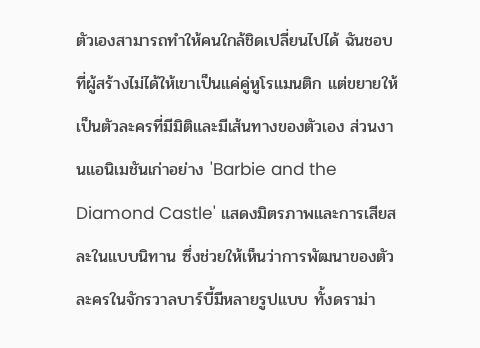ตัวเองสามารถทำให้คนใกล้ชิดเปลี่ยนไปได้ ฉันชอบที่ผู้สร้างไม่ได้ให้เขาเป็นแค่คู่หูโรแมนติก แต่ขยายให้เป็นตัวละครที่มีมิติและมีเส้นทางของตัวเอง ส่วนงานแอนิเมชันเก่าอย่าง 'Barbie and the Diamond Castle' แสดงมิตรภาพและการเสียสละในแบบนิทาน ซึ่งช่วยให้เห็นว่าการพัฒนาของตัวละครในจักรวาลบาร์บี้มีหลายรูปแบบ ทั้งดราม่า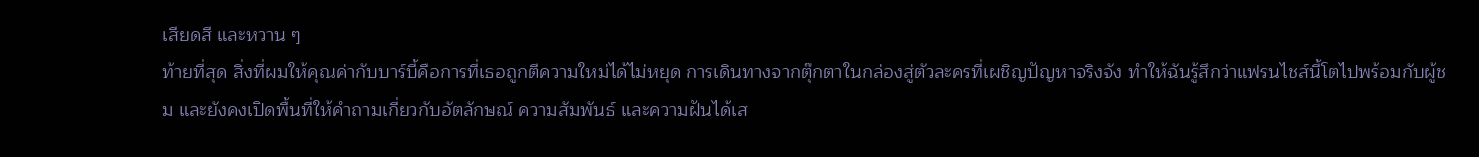เสียดสี และหวาน ๆ
ท้ายที่สุด สิ่งที่ผมให้คุณค่ากับบาร์บี้คือการที่เธอถูกตีความใหม่ได้ไม่หยุด การเดินทางจากตุ๊กตาในกล่องสู่ตัวละครที่เผชิญปัญหาจริงจัง ทำให้ฉันรู้สึกว่าแฟรนไชส์นี้โตไปพร้อมกับผู้ชม และยังคงเปิดพื้นที่ให้คำถามเกี่ยวกับอัตลักษณ์ ความสัมพันธ์ และความฝันได้เส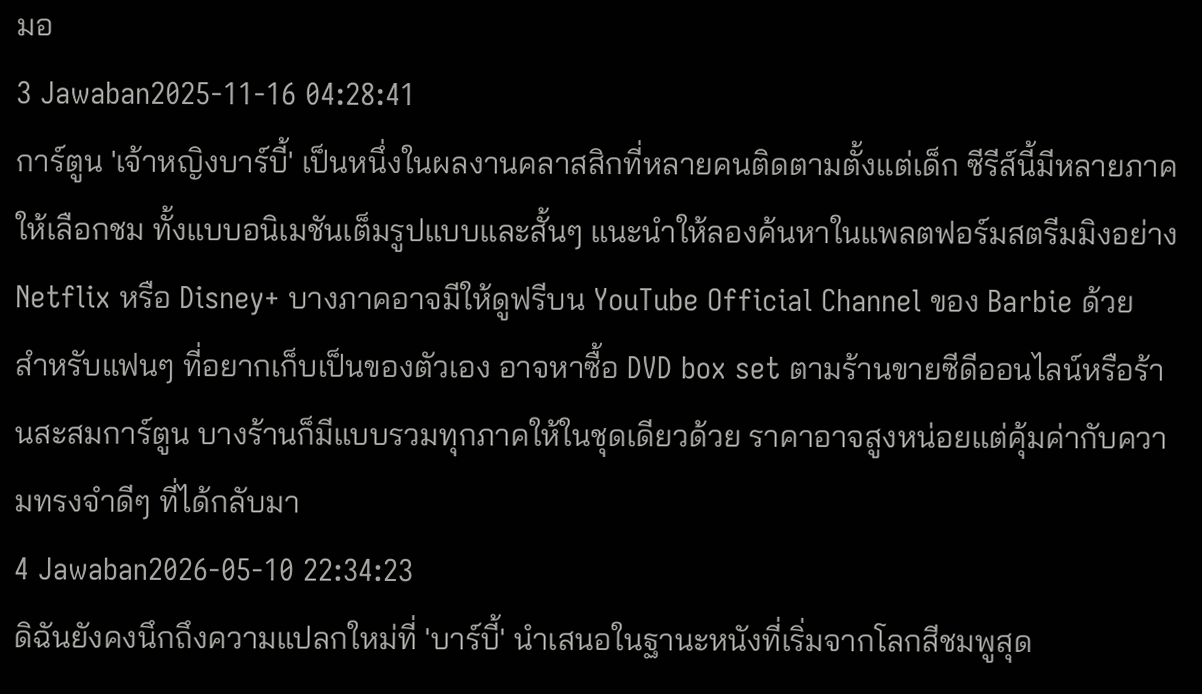มอ
3 Jawaban2025-11-16 04:28:41
การ์ตูน 'เจ้าหญิงบาร์บี้' เป็นหนึ่งในผลงานคลาสสิกที่หลายคนติดตามตั้งแต่เด็ก ซีรีส์นี้มีหลายภาคให้เลือกชม ทั้งแบบอนิเมชันเต็มรูปแบบและสั้นๆ แนะนำให้ลองค้นหาในแพลตฟอร์มสตรีมมิงอย่าง Netflix หรือ Disney+ บางภาคอาจมีให้ดูฟรีบน YouTube Official Channel ของ Barbie ด้วย
สำหรับแฟนๆ ที่อยากเก็บเป็นของตัวเอง อาจหาซื้อ DVD box set ตามร้านขายซีดีออนไลน์หรือร้านสะสมการ์ตูน บางร้านก็มีแบบรวมทุกภาคให้ในชุดเดียวด้วย ราคาอาจสูงหน่อยแต่คุ้มค่ากับความทรงจำดีๆ ที่ได้กลับมา
4 Jawaban2026-05-10 22:34:23
ดิฉันยังคงนึกถึงความแปลกใหม่ที่ 'บาร์บี้' นำเสนอในฐานะหนังที่เริ่มจากโลกสีชมพูสุด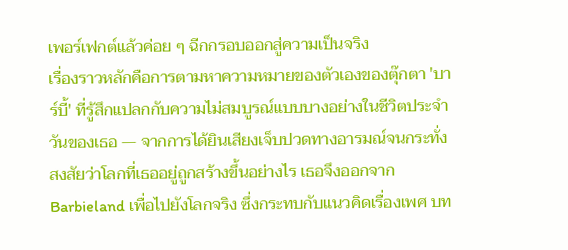เพอร์เฟกต์แล้วค่อย ๆ ฉีกกรอบออกสู่ความเป็นจริง
เรื่องราวหลักคือการตามหาความหมายของตัวเองของตุ๊กตา 'บาร์บี้' ที่รู้สึกแปลกกับความไม่สมบูรณ์แบบบางอย่างในชีวิตประจำวันของเธอ — จากการได้ยินเสียงเจ็บปวดทางอารมณ์จนกระทั่งสงสัยว่าโลกที่เธออยู่ถูกสร้างขึ้นอย่างไร เธอจึงออกจาก Barbieland เพื่อไปยังโลกจริง ซึ่งกระทบกับแนวคิดเรื่องเพศ บท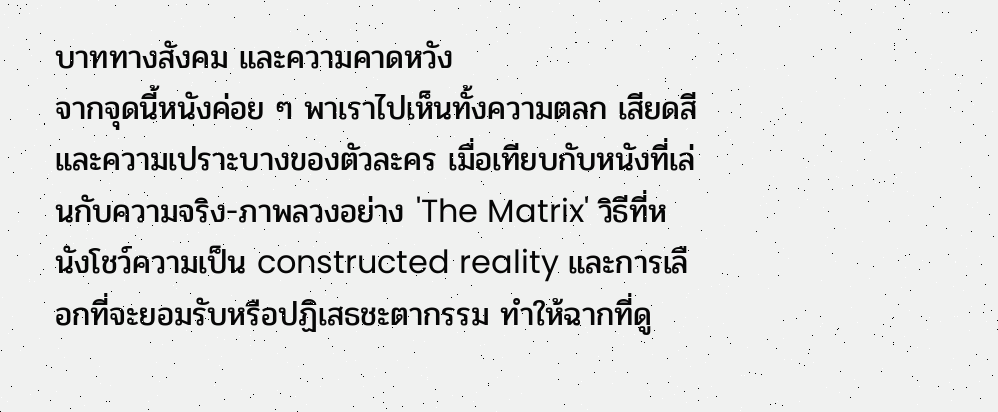บาททางสังคม และความคาดหวัง
จากจุดนี้หนังค่อย ๆ พาเราไปเห็นทั้งความตลก เสียดสี และความเปราะบางของตัวละคร เมื่อเทียบกับหนังที่เล่นกับความจริง-ภาพลวงอย่าง 'The Matrix' วิธีที่หนังโชว์ความเป็น constructed reality และการเลือกที่จะยอมรับหรือปฏิเสธชะตากรรม ทำให้ฉากที่ดู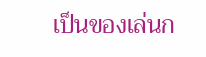เป็นของเล่นก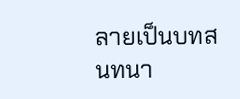ลายเป็นบทสนทนา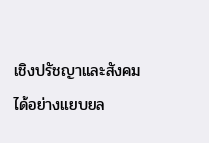เชิงปรัชญาและสังคมได้อย่างแยบยล